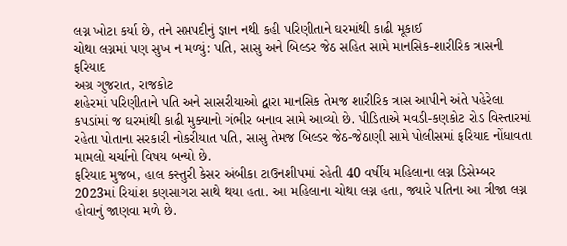લગ્ન ખોટા કર્યા છે, તને સપ્તપદીનું જ્ઞાન નથી કહી પરિણીતાને ઘરમાંથી કાઢી મૂકાઈ
ચોથા લગ્નમાં પણ સુખ ન મળ્યું: પતિ, સાસુ અને બિલ્ડર જેઠ સહિત સામે માનસિક-શારીરિક ત્રાસની ફરિયાદ
અગ્ર ગુજરાત, રાજકોટ
શહેરમાં પરિણીતાને પતિ અને સાસરીયાઓ દ્વારા માનસિક તેમજ શારીરિક ત્રાસ આપીને અંતે પહેરેલા કપડાંમાં જ ઘરમાંથી કાઢી મુક્યાનો ગંભીર બનાવ સામે આવ્યો છે. પીડિતાએ મવડી-કણકોટ રોડ વિસ્તારમાં રહેતા પોતાના સરકારી નોકરીયાત પતિ, સાસુ તેમજ બિલ્ડર જેઠ-જેઠાણી સામે પોલીસમાં ફરિયાદ નોંધાવતા મામલો ચર્ચાનો વિષય બન્યો છે.
ફરિયાદ મુજબ, હાલ કસ્તુરી કેસર અંબીકા ટાઉનશીપમાં રહેતી 40 વર્ષીય મહિલાના લગ્ન ડિસેમ્બર 2023માં રિયાંશ કણસાગરા સાથે થયા હતા. આ મહિલાના ચોથા લગ્ન હતા, જ્યારે પતિના આ ત્રીજા લગ્ન હોવાનું જાણવા મળે છે.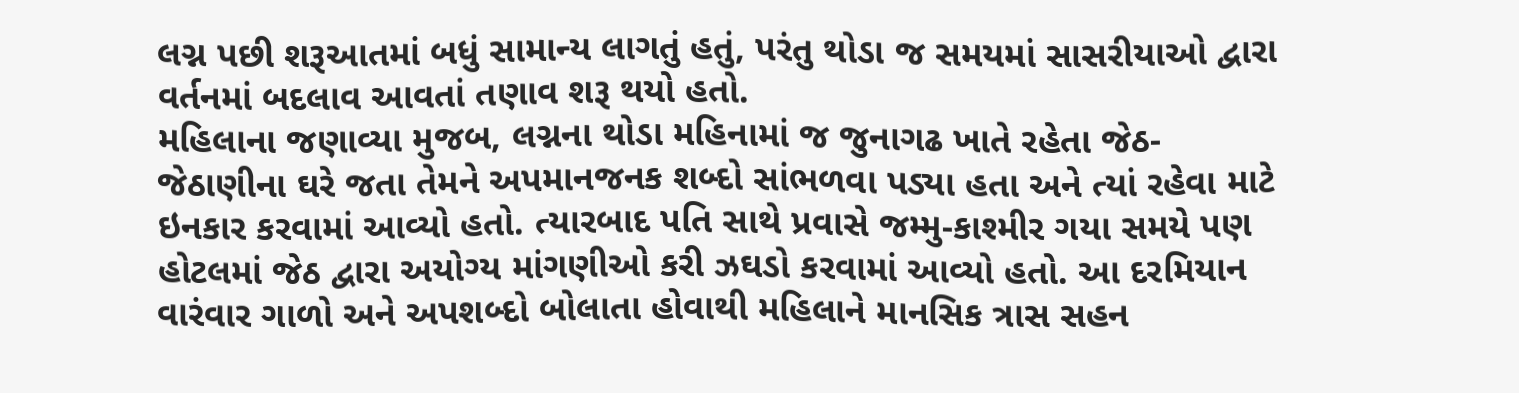લગ્ન પછી શરૂઆતમાં બધું સામાન્ય લાગતું હતું, પરંતુ થોડા જ સમયમાં સાસરીયાઓ દ્વારા વર્તનમાં બદલાવ આવતાં તણાવ શરૂ થયો હતો.
મહિલાના જણાવ્યા મુજબ, લગ્નના થોડા મહિનામાં જ જુનાગઢ ખાતે રહેતા જેઠ-જેઠાણીના ઘરે જતા તેમને અપમાનજનક શબ્દો સાંભળવા પડ્યા હતા અને ત્યાં રહેવા માટે ઇનકાર કરવામાં આવ્યો હતો. ત્યારબાદ પતિ સાથે પ્રવાસે જમ્મુ-કાશ્મીર ગયા સમયે પણ હોટલમાં જેઠ દ્વારા અયોગ્ય માંગણીઓ કરી ઝઘડો કરવામાં આવ્યો હતો. આ દરમિયાન વારંવાર ગાળો અને અપશબ્દો બોલાતા હોવાથી મહિલાને માનસિક ત્રાસ સહન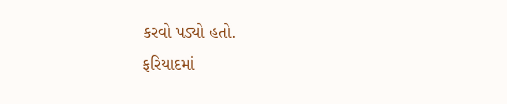કરવો પડ્યો હતો.
ફરિયાદમાં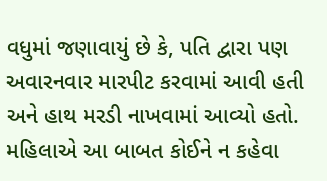વધુમાં જણાવાયું છે કે, પતિ દ્વારા પણ અવારનવાર મારપીટ કરવામાં આવી હતી અને હાથ મરડી નાખવામાં આવ્યો હતો. મહિલાએ આ બાબત કોઈને ન કહેવા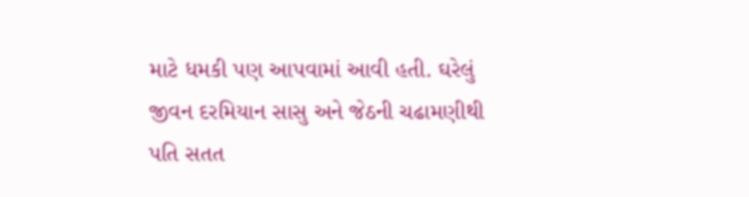માટે ધમકી પણ આપવામાં આવી હતી. ઘરેલું જીવન દરમિયાન સાસુ અને જેઠની ચઢામણીથી પતિ સતત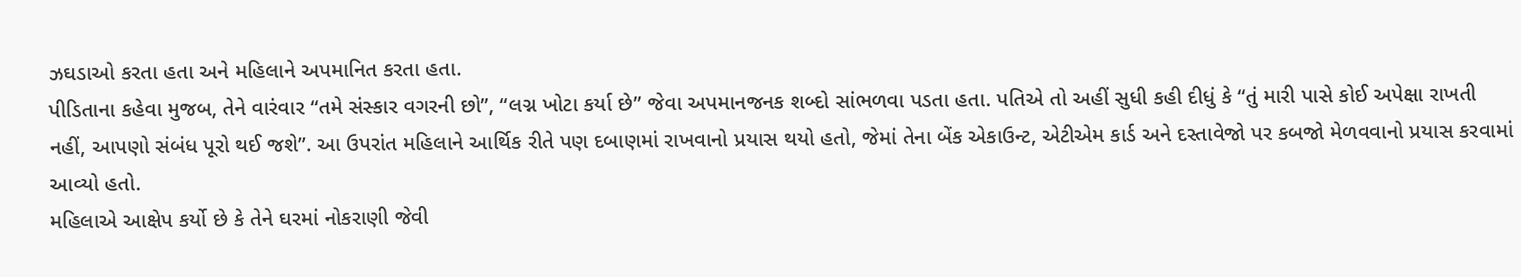ઝઘડાઓ કરતા હતા અને મહિલાને અપમાનિત કરતા હતા.
પીડિતાના કહેવા મુજબ, તેને વારંવાર “તમે સંસ્કાર વગરની છો”, “લગ્ન ખોટા કર્યા છે” જેવા અપમાનજનક શબ્દો સાંભળવા પડતા હતા. પતિએ તો અહીં સુધી કહી દીધું કે “તું મારી પાસે કોઈ અપેક્ષા રાખતી નહીં, આપણો સંબંધ પૂરો થઈ જશે”. આ ઉપરાંત મહિલાને આર્થિક રીતે પણ દબાણમાં રાખવાનો પ્રયાસ થયો હતો, જેમાં તેના બેંક એકાઉન્ટ, એટીએમ કાર્ડ અને દસ્તાવેજો પર કબજો મેળવવાનો પ્રયાસ કરવામાં આવ્યો હતો.
મહિલાએ આક્ષેપ કર્યો છે કે તેને ઘરમાં નોકરાણી જેવી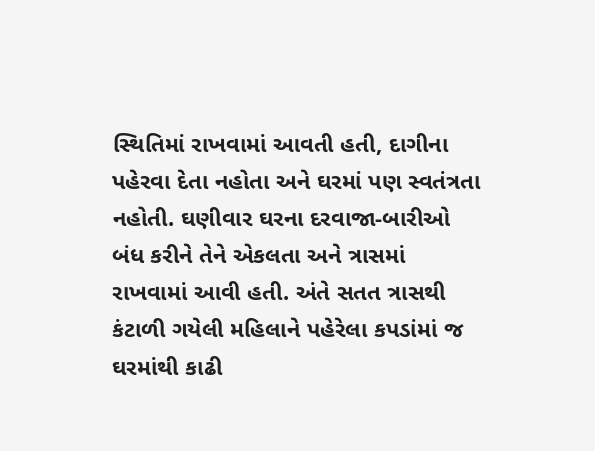સ્થિતિમાં રાખવામાં આવતી હતી, દાગીના પહેરવા દેતા નહોતા અને ઘરમાં પણ સ્વતંત્રતા નહોતી. ઘણીવાર ઘરના દરવાજા-બારીઓ બંધ કરીને તેને એકલતા અને ત્રાસમાં રાખવામાં આવી હતી. અંતે સતત ત્રાસથી કંટાળી ગયેલી મહિલાને પહેરેલા કપડાંમાં જ ઘરમાંથી કાઢી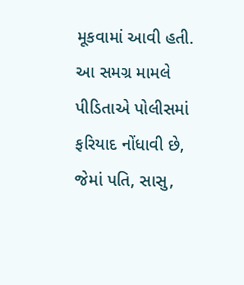મૂકવામાં આવી હતી. આ સમગ્ર મામલે પીડિતાએ પોલીસમાં ફરિયાદ નોંધાવી છે, જેમાં પતિ, સાસુ,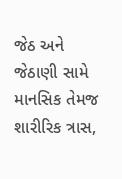જેઠ અને જેઠાણી સામે માનસિક તેમજ શારીરિક ત્રાસ,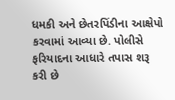ધમકી અને છેતરપિંડીના આક્ષેપો કરવામાં આવ્યા છે. પોલીસે ફરિયાદના આધારે તપાસ શરૂ કરી છે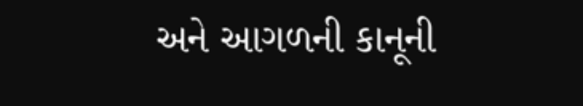અને આગળની કાનૂની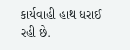કાર્યવાહી હાથ ધરાઈ રહી છે.